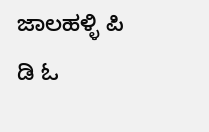ಜಾಲಹಳ್ಳಿ ಪಿ ಡಿ ಓ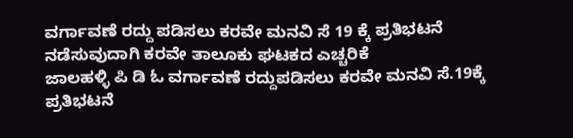ವರ್ಗಾವಣೆ ರದ್ದು ಪಡಿಸಲು ಕರವೇ ಮನವಿ ಸೆ 19 ಕ್ಕೆ ಪ್ರತಿಭಟನೆ ನಡೆಸುವುದಾಗಿ ಕರವೇ ತಾಲೂಕು ಘಟಕದ ಎಚ್ಚರಿಕೆ
ಜಾಲಹಳ್ಳಿ ಪಿ ಡಿ ಓ ವರ್ಗಾವಣೆ ರದ್ದುಪಡಿಸಲು ಕರವೇ ಮನವಿ ಸೆ.19ಕ್ಕೆ ಪ್ರತಿಭಟನೆ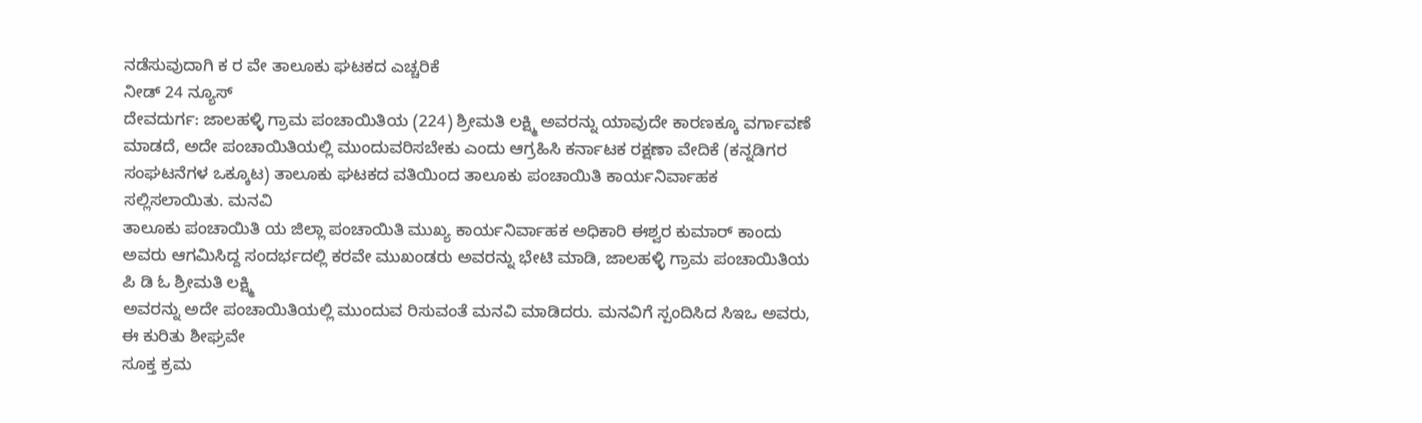ನಡೆಸುವುದಾಗಿ ಕ ರ ವೇ ತಾಲೂಕು ಘಟಕದ ಎಚ್ಚರಿಕೆ
ನೀಡ್ 24 ನ್ಯೂಸ್
ದೇವದುರ್ಗ: ಜಾಲಹಳ್ಳಿ ಗ್ರಾಮ ಪಂಚಾಯಿತಿಯ (224) ಶ್ರೀಮತಿ ಲಕ್ಷ್ಮಿ ಅವರನ್ನು ಯಾವುದೇ ಕಾರಣಕ್ಕೂ ವರ್ಗಾವಣೆ ಮಾಡದೆ, ಅದೇ ಪಂಚಾಯಿತಿಯಲ್ಲಿ ಮುಂದುವರಿಸಬೇಕು ಎಂದು ಆಗ್ರಹಿಸಿ ಕರ್ನಾಟಕ ರಕ್ಷಣಾ ವೇದಿಕೆ (ಕನ್ನಡಿಗರ ಸಂಘಟನೆಗಳ ಒಕ್ಕೂಟ) ತಾಲೂಕು ಘಟಕದ ವತಿಯಿಂದ ತಾಲೂಕು ಪಂಚಾಯಿತಿ ಕಾರ್ಯನಿರ್ವಾಹಕ ಸಲ್ಲಿಸಲಾಯಿತು. ಮನವಿ
ತಾಲೂಕು ಪಂಚಾಯಿತಿ ಯ ಜಿಲ್ಲಾ ಪಂಚಾಯಿತಿ ಮುಖ್ಯ ಕಾರ್ಯನಿರ್ವಾಹಕ ಅಧಿಕಾರಿ ಈಶ್ವರ ಕುಮಾರ್ ಕಾಂದು ಅವರು ಆಗಮಿಸಿದ್ದ ಸಂದರ್ಭದಲ್ಲಿ ಕರವೇ ಮುಖಂಡರು ಅವರನ್ನು ಭೇಟಿ ಮಾಡಿ, ಜಾಲಹಳ್ಳಿ ಗ್ರಾಮ ಪಂಚಾಯಿತಿಯ ಪಿ ಡಿ ಓ ಶ್ರೀಮತಿ ಲಕ್ಷ್ಮಿ
ಅವರನ್ನು ಅದೇ ಪಂಚಾಯಿತಿಯಲ್ಲಿ ಮುಂದುವ ರಿಸುವಂತೆ ಮನವಿ ಮಾಡಿದರು. ಮನವಿಗೆ ಸ್ಪಂದಿಸಿದ ಸಿಇಒ ಅವರು, ಈ ಕುರಿತು ಶೀಘ್ರವೇ
ಸೂಕ್ತ ಕ್ರಮ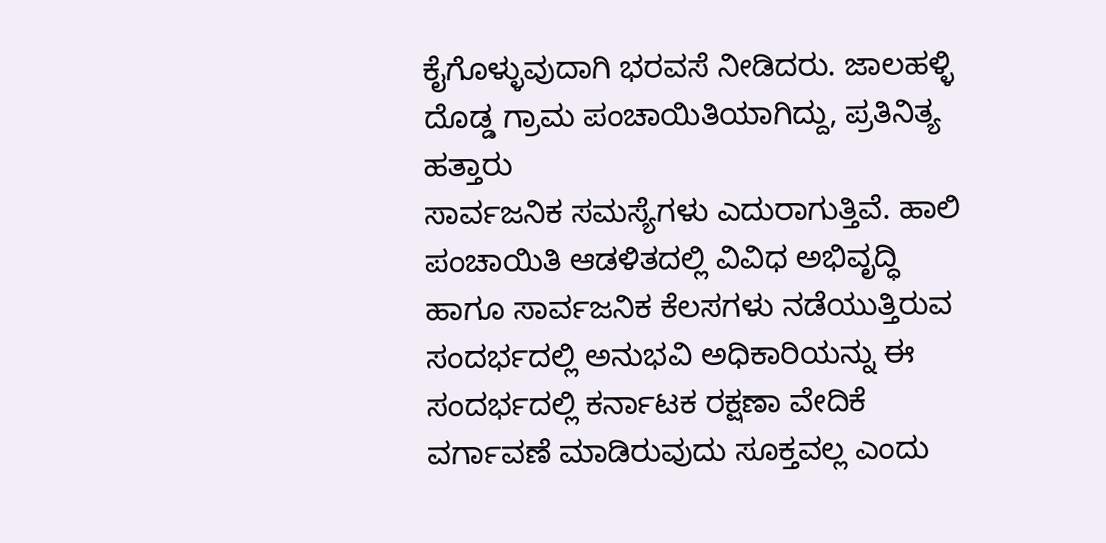ಕೈಗೊಳ್ಳುವುದಾಗಿ ಭರವಸೆ ನೀಡಿದರು. ಜಾಲಹಳ್ಳಿ ದೊಡ್ಡ ಗ್ರಾಮ ಪಂಚಾಯಿತಿಯಾಗಿದ್ದು, ಪ್ರತಿನಿತ್ಯ ಹತ್ತಾರು
ಸಾರ್ವಜನಿಕ ಸಮಸ್ಯೆಗಳು ಎದುರಾಗುತ್ತಿವೆ. ಹಾಲಿ ಪಂಚಾಯಿತಿ ಆಡಳಿತದಲ್ಲಿ ವಿವಿಧ ಅಭಿವೃದ್ಧಿ ಹಾಗೂ ಸಾರ್ವಜನಿಕ ಕೆಲಸಗಳು ನಡೆಯುತ್ತಿರುವ ಸಂದರ್ಭದಲ್ಲಿ ಅನುಭವಿ ಅಧಿಕಾರಿಯನ್ನು ಈ ಸಂದರ್ಭದಲ್ಲಿ ಕರ್ನಾಟಕ ರಕ್ಷಣಾ ವೇದಿಕೆ ವರ್ಗಾವಣೆ ಮಾಡಿರುವುದು ಸೂಕ್ತವಲ್ಲ ಎಂದು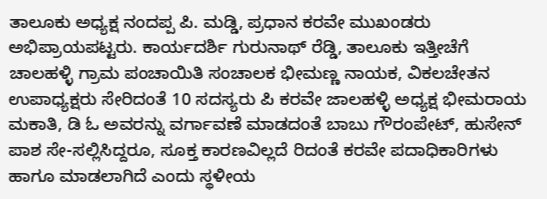ತಾಲೂಕು ಅಧ್ಯಕ್ಷ ನಂದಪ್ಪ ಪಿ. ಮಡ್ಡಿ, ಪ್ರಧಾನ ಕರವೇ ಮುಖಂಡರು ಅಭಿಪ್ರಾಯಪಟ್ಟರು. ಕಾರ್ಯದರ್ಶಿ ಗುರುನಾಥ್ ರೆಡ್ಡಿ, ತಾಲೂಕು ಇತ್ತೀಚೆಗೆ ಚಾಲಹಳ್ಳಿ ಗ್ರಾಮ ಪಂಚಾಯಿತಿ ಸಂಚಾಲಕ ಭೀಮಣ್ಣ ನಾಯಕ, ವಿಕಲಚೇತನ ಉಪಾಧ್ಯಕ್ಷರು ಸೇರಿದಂತೆ 10 ಸದಸ್ಯರು ಪಿ ಕರವೇ ಜಾಲಹಳ್ಳಿ ಅಧ್ಯಕ್ಷ ಭೀಮರಾಯ ಮಕಾತಿ, ಡಿ ಓ ಅವರನ್ನು ವರ್ಗಾವಣೆ ಮಾಡದಂತೆ ಬಾಬು ಗೌರಂಪೇಟ್, ಹುಸೇನ್ ಪಾಶ ಸೇ-ಸಲ್ಲಿಸಿದ್ದರೂ, ಸೂಕ್ತ ಕಾರಣವಿಲ್ಲದೆ ರಿದಂತೆ ಕರವೇ ಪದಾಧಿಕಾರಿಗಳು ಹಾಗೂ ಮಾಡಲಾಗಿದೆ ಎಂದು ಸ್ಥಳೀಯ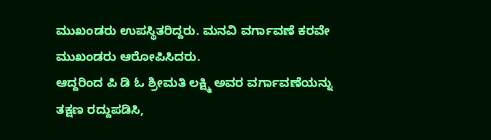ಮುಖಂಡರು ಉಪಸ್ಥಿತರಿದ್ದರು. ಮನವಿ ವರ್ಗಾವಣೆ ಕರವೇ ಮುಖಂಡರು ಆರೋಪಿಸಿದರು.
ಆದ್ದರಿಂದ ಪಿ ಡಿ ಓ ಶ್ರೀಮತಿ ಲಕ್ಷ್ಮಿ ಅವರ ವರ್ಗಾವಣೆಯನ್ನು ತಕ್ಷಣ ರದ್ದುಪಡಿಸಿ,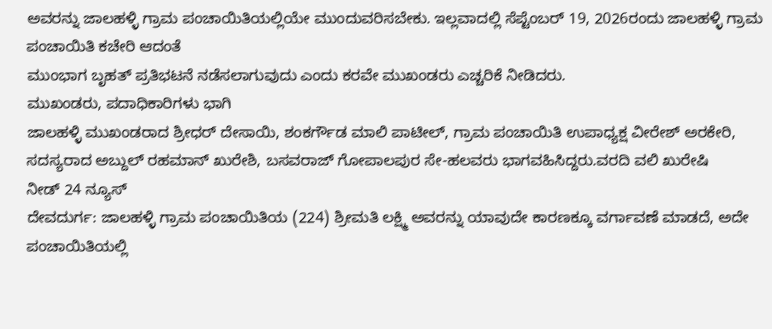ಅವರನ್ನು ಜಾಲಹಳ್ಳಿ ಗ್ರಾಮ ಪಂಚಾಯಿತಿಯಲ್ಲಿಯೇ ಮುಂದುವರಿಸಬೇಕು. ಇಲ್ಲವಾದಲ್ಲಿ ಸೆಪ್ಟೆಂಬರ್ 19, 2026ರಂದು ಜಾಲಹಳ್ಳಿ ಗ್ರಾಮ ಪಂಚಾಯಿತಿ ಕಚೇರಿ ಆದಂತೆ
ಮುಂಭಾಗ ಬೃಹತ್ ಪ್ರತಿಭಟನೆ ನಡೆಸಲಾಗುವುದು ಎಂದು ಕರವೇ ಮುಖಂಡರು ಎಚ್ಚರಿಕೆ ನೀಡಿದರು.
ಮುಖಂಡರು, ಪದಾಧಿಕಾರಿಗಳು ಭಾಗಿ
ಜಾಲಹಳ್ಳಿ ಮುಖಂಡರಾದ ಶ್ರೀಧರ್ ದೇಸಾಯಿ, ಶಂಕರ್ಗೌಡ ಮಾಲಿ ಪಾಟೀಲ್, ಗ್ರಾಮ ಪಂಚಾಯಿತಿ ಉಪಾಧ್ಯಕ್ಷ ವೀರೇಶ್ ಅರಕೇರಿ, ಸದಸ್ಯರಾದ ಅಬ್ದುಲ್ ರಹಮಾನ್ ಖುರೇಶಿ, ಬಸವರಾಜ್ ಗೋಪಾಲಪುರ ಸೇ-ಹಲವರು ಭಾಗವಹಿಸಿದ್ದರು.ವರದಿ ವಲಿ ಖುರೇಷಿ
ನೀಡ್ 24 ನ್ಯೂಸ್
ದೇವದುರ್ಗ: ಜಾಲಹಳ್ಳಿ ಗ್ರಾಮ ಪಂಚಾಯಿತಿಯ (224) ಶ್ರೀಮತಿ ಲಕ್ಷ್ಮಿ ಅವರನ್ನು ಯಾವುದೇ ಕಾರಣಕ್ಕೂ ವರ್ಗಾವಣೆ ಮಾಡದೆ, ಅದೇ ಪಂಚಾಯಿತಿಯಲ್ಲಿ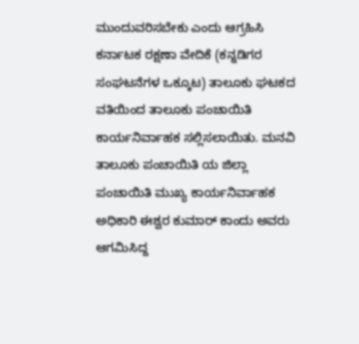ಮುಂದುವರಿಸಬೇಕು ಎಂದು ಆಗ್ರಹಿಸಿ ಕರ್ನಾಟಕ ರಕ್ಷಣಾ ವೇದಿಕೆ (ಕನ್ನಡಿಗರ ಸಂಘಟನೆಗಳ ಒಕ್ಕೂಟ) ತಾಲೂಕು ಘಟಕದ ವತಿಯಿಂದ ತಾಲೂಕು ಪಂಚಾಯಿತಿ ಕಾರ್ಯನಿರ್ವಾಹಕ ಸಲ್ಲಿಸಲಾಯಿತು. ಮನವಿ
ತಾಲೂಕು ಪಂಚಾಯಿತಿ ಯ ಜಿಲ್ಲಾ ಪಂಚಾಯಿತಿ ಮುಖ್ಯ ಕಾರ್ಯನಿರ್ವಾಹಕ ಅಧಿಕಾರಿ ಈಶ್ವರ ಕುಮಾರ್ ಕಾಂದು ಅವರು ಆಗಮಿಸಿದ್ದ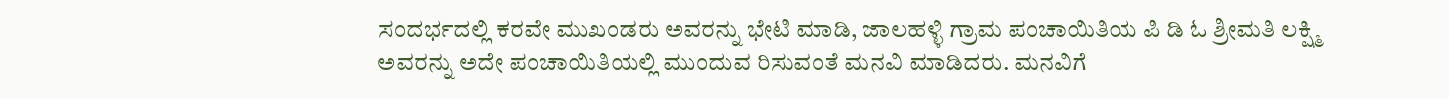ಸಂದರ್ಭದಲ್ಲಿ ಕರವೇ ಮುಖಂಡರು ಅವರನ್ನು ಭೇಟಿ ಮಾಡಿ, ಜಾಲಹಳ್ಳಿ ಗ್ರಾಮ ಪಂಚಾಯಿತಿಯ ಪಿ ಡಿ ಓ ಶ್ರೀಮತಿ ಲಕ್ಷ್ಮಿ
ಅವರನ್ನು ಅದೇ ಪಂಚಾಯಿತಿಯಲ್ಲಿ ಮುಂದುವ ರಿಸುವಂತೆ ಮನವಿ ಮಾಡಿದರು. ಮನವಿಗೆ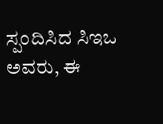ಸ್ಪಂದಿಸಿದ ಸಿಇಒ ಅವರು, ಈ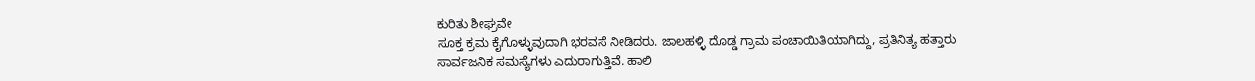ಕುರಿತು ಶೀಘ್ರವೇ
ಸೂಕ್ತ ಕ್ರಮ ಕೈಗೊಳ್ಳುವುದಾಗಿ ಭರವಸೆ ನೀಡಿದರು. ಜಾಲಹಳ್ಳಿ ದೊಡ್ಡ ಗ್ರಾಮ ಪಂಚಾಯಿತಿಯಾಗಿದ್ದು, ಪ್ರತಿನಿತ್ಯ ಹತ್ತಾರು
ಸಾರ್ವಜನಿಕ ಸಮಸ್ಯೆಗಳು ಎದುರಾಗುತ್ತಿವೆ. ಹಾಲಿ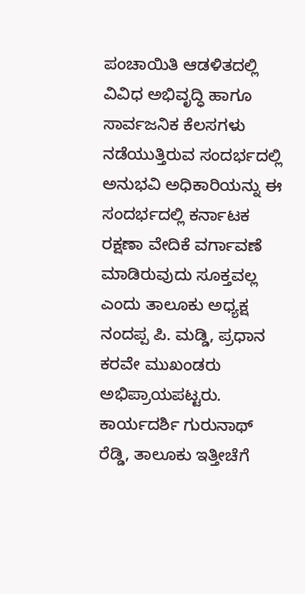ಪಂಚಾಯಿತಿ ಆಡಳಿತದಲ್ಲಿ ವಿವಿಧ ಅಭಿವೃದ್ಧಿ ಹಾಗೂ ಸಾರ್ವಜನಿಕ ಕೆಲಸಗಳು ನಡೆಯುತ್ತಿರುವ ಸಂದರ್ಭದಲ್ಲಿ ಅನುಭವಿ ಅಧಿಕಾರಿಯನ್ನು ಈ ಸಂದರ್ಭದಲ್ಲಿ ಕರ್ನಾಟಕ ರಕ್ಷಣಾ ವೇದಿಕೆ ವರ್ಗಾವಣೆ ಮಾಡಿರುವುದು ಸೂಕ್ತವಲ್ಲ ಎಂದು ತಾಲೂಕು ಅಧ್ಯಕ್ಷ ನಂದಪ್ಪ ಪಿ. ಮಡ್ಡಿ, ಪ್ರಧಾನ ಕರವೇ ಮುಖಂಡರು ಅಭಿಪ್ರಾಯಪಟ್ಟರು. ಕಾರ್ಯದರ್ಶಿ ಗುರುನಾಥ್ ರೆಡ್ಡಿ, ತಾಲೂಕು ಇತ್ತೀಚೆಗೆ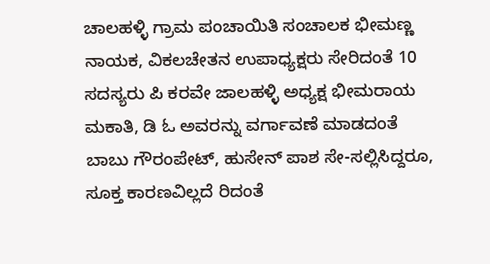ಚಾಲಹಳ್ಳಿ ಗ್ರಾಮ ಪಂಚಾಯಿತಿ ಸಂಚಾಲಕ ಭೀಮಣ್ಣ ನಾಯಕ, ವಿಕಲಚೇತನ ಉಪಾಧ್ಯಕ್ಷರು ಸೇರಿದಂತೆ 10 ಸದಸ್ಯರು ಪಿ ಕರವೇ ಜಾಲಹಳ್ಳಿ ಅಧ್ಯಕ್ಷ ಭೀಮರಾಯ ಮಕಾತಿ, ಡಿ ಓ ಅವರನ್ನು ವರ್ಗಾವಣೆ ಮಾಡದಂತೆ ಬಾಬು ಗೌರಂಪೇಟ್, ಹುಸೇನ್ ಪಾಶ ಸೇ-ಸಲ್ಲಿಸಿದ್ದರೂ, ಸೂಕ್ತ ಕಾರಣವಿಲ್ಲದೆ ರಿದಂತೆ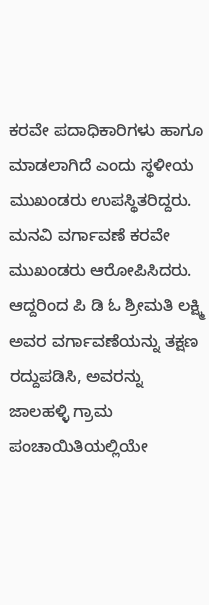ಕರವೇ ಪದಾಧಿಕಾರಿಗಳು ಹಾಗೂ ಮಾಡಲಾಗಿದೆ ಎಂದು ಸ್ಥಳೀಯ ಮುಖಂಡರು ಉಪಸ್ಥಿತರಿದ್ದರು. ಮನವಿ ವರ್ಗಾವಣೆ ಕರವೇ ಮುಖಂಡರು ಆರೋಪಿಸಿದರು.
ಆದ್ದರಿಂದ ಪಿ ಡಿ ಓ ಶ್ರೀಮತಿ ಲಕ್ಷ್ಮಿ ಅವರ ವರ್ಗಾವಣೆಯನ್ನು ತಕ್ಷಣ ರದ್ದುಪಡಿಸಿ, ಅವರನ್ನು ಜಾಲಹಳ್ಳಿ ಗ್ರಾಮ ಪಂಚಾಯಿತಿಯಲ್ಲಿಯೇ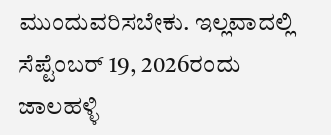ಮುಂದುವರಿಸಬೇಕು. ಇಲ್ಲವಾದಲ್ಲಿ ಸೆಪ್ಟೆಂಬರ್ 19, 2026ರಂದು ಜಾಲಹಳ್ಳಿ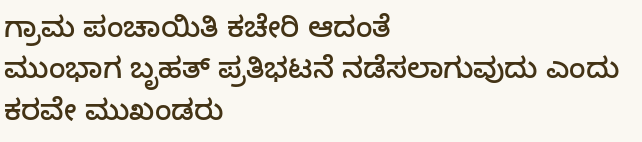ಗ್ರಾಮ ಪಂಚಾಯಿತಿ ಕಚೇರಿ ಆದಂತೆ
ಮುಂಭಾಗ ಬೃಹತ್ ಪ್ರತಿಭಟನೆ ನಡೆಸಲಾಗುವುದು ಎಂದು ಕರವೇ ಮುಖಂಡರು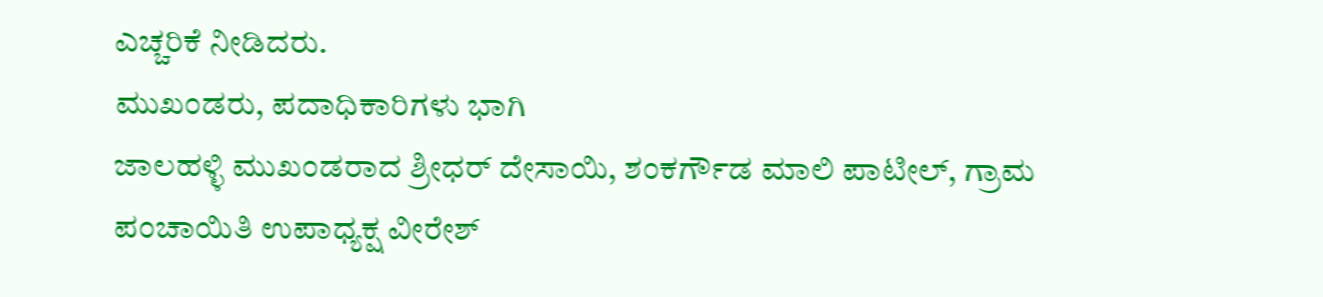ಎಚ್ಚರಿಕೆ ನೀಡಿದರು.
ಮುಖಂಡರು, ಪದಾಧಿಕಾರಿಗಳು ಭಾಗಿ
ಜಾಲಹಳ್ಳಿ ಮುಖಂಡರಾದ ಶ್ರೀಧರ್ ದೇಸಾಯಿ, ಶಂಕರ್ಗೌಡ ಮಾಲಿ ಪಾಟೀಲ್, ಗ್ರಾಮ ಪಂಚಾಯಿತಿ ಉಪಾಧ್ಯಕ್ಷ ವೀರೇಶ್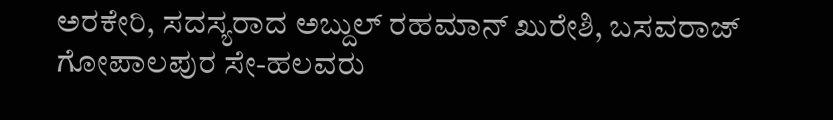ಅರಕೇರಿ, ಸದಸ್ಯರಾದ ಅಬ್ದುಲ್ ರಹಮಾನ್ ಖುರೇಶಿ, ಬಸವರಾಜ್ ಗೋಪಾಲಪುರ ಸೇ-ಹಲವರು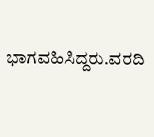ಭಾಗವಹಿಸಿದ್ದರು.ವರದಿ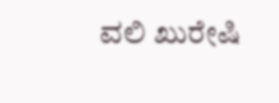ವಲಿ ಖುರೇಷಿ